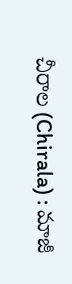చీరాల (Chirala) : మాజీ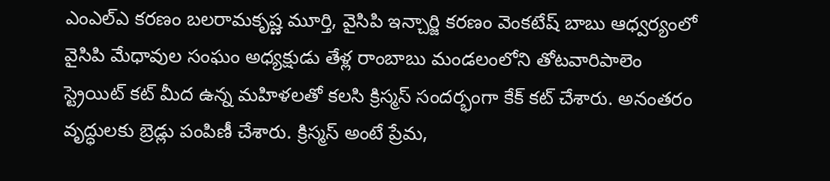ఎంఎల్ఎ కరణం బలరామకృష్ణ మూర్తి, వైసిపి ఇన్చార్జి కరణం వెంకటేష్ బాబు ఆధ్వర్యంలో వైసిపి మేధావుల సంఘం అధ్యక్షుడు తేళ్ల రాంబాబు మండలంలోని తోటవారిపాలెం స్ట్రెయిట్ కట్ మీద ఉన్న మహిళలతో కలసి క్రిస్మస్ సందర్భంగా కేక్ కట్ చేశారు. అనంతరం వృద్ధులకు బ్రెడ్లు పంపిణీ చేశారు. క్రిస్మస్ అంటే ప్రేమ,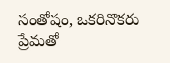సంతోషం, ఒకరినొకరు ప్రేమతో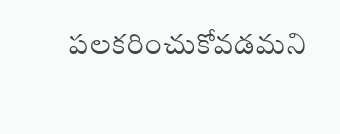పలకరించుకోవడమని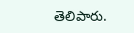తెలిపారు.